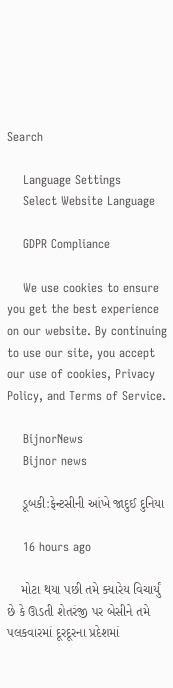Search

    Language Settings
    Select Website Language

    GDPR Compliance

    We use cookies to ensure you get the best experience on our website. By continuing to use our site, you accept our use of cookies, Privacy Policy, and Terms of Service.

    BijnorNews
    Bijnor news

    ડૂબકી:ફેન્ટસીની આંખે જાદુઈ દુનિયા

    16 hours ago

    મોટા થયા પછી તમે ક્યારેય વિચાર્યું છે કે ઊડતી શેતરંજી પર બેસીને તમે પલકવારમાં દૂરદૂરના પ્રદેશમાં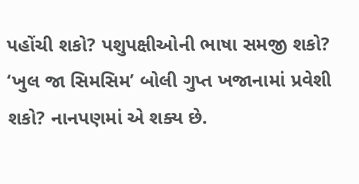પહોંચી શકો? પશુપક્ષીઓની ભાષા સમજી શકો? ‘ખુલ જા સિમસિમ’ બોલી ગુપ્ત ખજાનામાં પ્રવેશી શકો? નાનપણમાં એ શક્ય છે.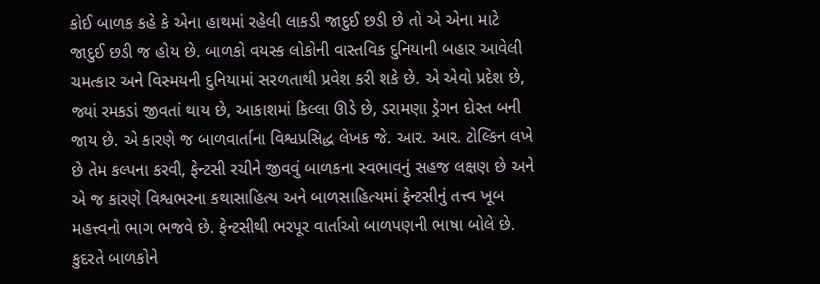કોઈ બાળક કહે કે એના હાથમાં રહેલી લાકડી જાદુઈ છડી છે તો એ એના માટે જાદુઈ છડી જ હોય છે. બાળકો વયસ્ક લોકોની વાસ્તવિક દુનિયાની બહાર આવેલી ચમત્કાર અને વિસ્મયની દુનિયામાં સરળતાથી પ્રવેશ કરી શકે છે. એ એવો પ્રદેશ છે, જ્યાં રમકડાં જીવતાં થાય છે, આકાશમાં કિલ્લા ઊડે છે, ડરામણા ડ્રેગન દોસ્ત બની જાય છે. એ કારણે જ બાળવાર્તાના વિશ્વપ્રસિદ્ધ લેખક જે. આર. આર. ટોલ્કિન લખે છે તેમ કલ્પના કરવી, ફેન્ટસી રચીને જીવવું બાળકના સ્વભાવનું સહજ લક્ષણ છે અને એ જ કારણે વિશ્વભરના કથાસાહિત્ય અને બાળસાહિત્યમાં ફેન્ટસીનું તત્ત્વ ખૂબ મહત્ત્વનો ભાગ ભજવે છે. ફેન્ટસીથી ભરપૂર વાર્તાઓ બાળપણની ભાષા બોલે છે. કુદરતે બાળકોને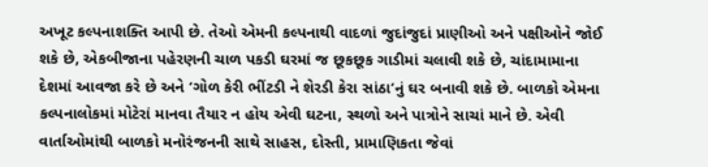અખૂટ કલ્પનાશક્તિ આપી છે. તેઓ એમની કલ્પનાથી વાદળાં જુદાંજુદાં પ્રાણીઓ અને પક્ષીઓને જોઈ શકે છે, એકબીજાના પહેરણની ચાળ પકડી ઘરમાં જ છૂકછૂક ગાડીમાં ચલાવી શકે છે, ચાંદામામાના દેશમાં આવજા કરે છે અને ‘ગોળ કેરી ભીંટડી ને શેરડી કેરા સાંઠા’નું ઘર બનાવી શકે છે. બાળકો એમના કલ્પનાલોકમાં મોટેરાં માનવા તૈયાર ન હોય એવી ઘટના, સ્થળો અને પાત્રોને સાચાં માને છે. એવી વાર્તાઓમાંથી બાળકો મનોરંજનની સાથે સાહસ, દોસ્તી, પ્રામાણિકતા જેવાં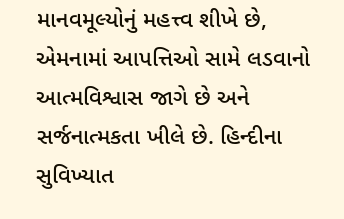માનવમૂલ્યોનું મહત્ત્વ શીખે છે, એમનામાં આપત્તિઓ સામે લડવાનો આત્મવિશ્વાસ જાગે છે અને સર્જનાત્મકતા ખીલે છે. હિન્દીના સુવિખ્યાત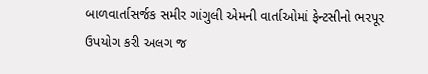બાળવાર્તાસર્જક સમીર ગાંગુલી એમની વાર્તાઓમાં ફેન્ટસીનો ભરપૂર ઉપયોગ કરી અલગ જ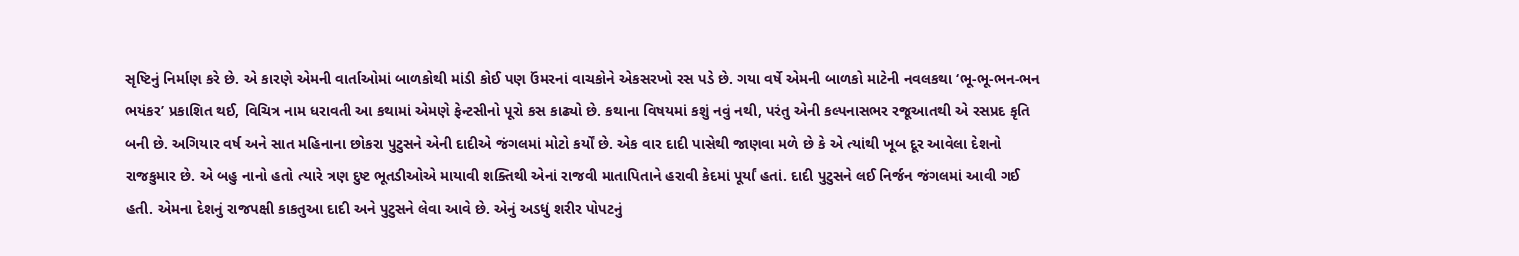સૃષ્ટિનું નિર્માણ કરે છે. એ કારણે એમની વાર્તાઓમાં બાળકોથી માંડી કોઈ પણ ઉંમરનાં વાચકોને એકસરખો રસ પડે છે. ગયા વર્ષે એમની બાળકો માટેની નવલકથા ‘ભૂ-ભૂ-ભન-ભન ભયંકર’ પ્રકાશિત થઈ, વિચિત્ર નામ ધરાવતી આ કથામાં એમણે ફેન્ટસીનો પૂરો કસ કાઢ્યો છે. કથાના વિષયમાં કશું નવું નથી, પરંતુ એની કલ્પનાસભર રજૂઆતથી એ રસપ્રદ કૃતિ બની છે. અગિયાર વર્ષ અને સાત મહિનાના છોકરા પુટુસને એની દાદીએ જંગલમાં મોટો કર્યોં છે. એક વાર દાદી પાસેથી જાણવા મળે છે કે એ ત્યાંથી ખૂબ દૂર આવેલા દેશનો રાજકુમાર છે. એ બહુ નાનો હતો ત્યારે ત્રણ દુષ્ટ ભૂતડીઓએ માયાવી શક્તિથી એનાં રાજવી માતાપિતાને હરાવી કેદમાં પૂર્યાં હતાં. દાદી પુટુસને લઈ નિર્જન જંગલમાં આવી ગઈ હતી. એમના દેશનું રાજપક્ષી કાકતુઆ દાદી અને પુટુસને લેવા આવે છે. એનું અડધું શરીર પોપટનું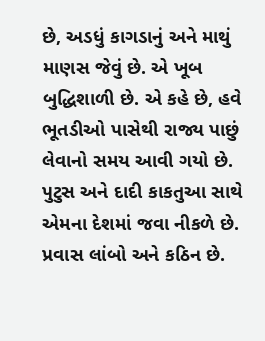છે, અડધું કાગડાનું અને માથું માણસ જેવું છે. એ ખૂબ બુદ્ધિશાળી છે. એ કહે છે, હવે ભૂતડીઓ પાસેથી રાજ્ય પાછું લેવાનો સમય આવી ગયો છે. પુટુસ અને દાદી કાકતુઆ સાથે એમના દેશમાં જવા નીકળે છે. પ્રવાસ લાંબો અને કઠિન છે.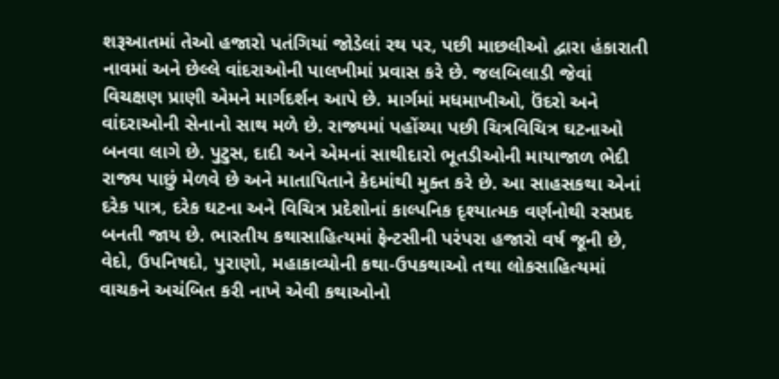શરૂઆતમાં તેઓ હજારો પતંગિયાં જોડેલાં રથ પર, પછી માછલીઓ દ્વારા હંકારાતી નાવમાં અને છેલ્લે વાંદરાઓની પાલખીમાં પ્રવાસ કરે છે. જલબિલાડી જેવાં વિચક્ષણ પ્રાણી એમને માર્ગદર્શન આપે છે. માર્ગમાં મધમાખીઓ, ઉંદરો અને વાંદરાઓની સેનાનો સાથ મળે છે. રાજ્યમાં પહોંચ્યા પછી ચિત્રવિચિત્ર ઘટનાઓ બનવા લાગે છે. પુટુસ, દાદી અને એમનાં સાથીદારો ભૂતડીઓની માયાજાળ ભેદી રાજ્ય પાછું મેળવે છે અને માતાપિતાને કેદમાંથી મુક્ત કરે છે. આ સાહસકથા એનાં દરેક પાત્ર, દરેક ઘટના અને વિચિત્ર પ્રદેશોનાં કાલ્પનિક દૃશ્યાત્મક વર્ણનોથી રસપ્રદ બનતી જાય છે. ભારતીય કથાસાહિત્યમાં ફેન્ટસીની પરંપરા હજારો વર્ષ જૂની છે, વેદો, ઉપનિષદો, પુરાણો, મહાકાવ્યોની કથા-ઉપકથાઓ તથા લોકસાહિત્યમાં વાચકને અચંબિત કરી નાખે એવી કથાઓનો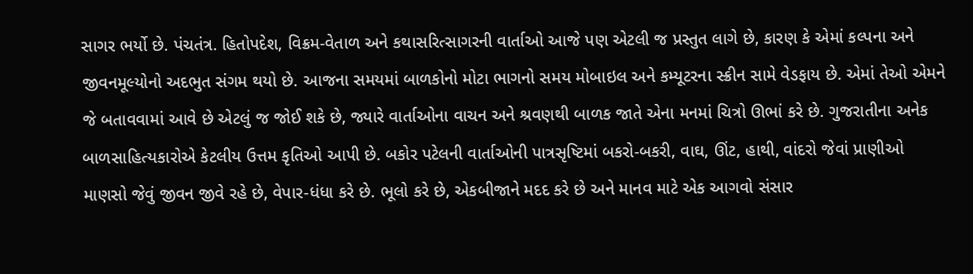સાગર ભર્યો છે. પંચતંત્ર. હિતોપદેશ, વિક્રમ-વેતાળ અને કથાસરિત્સાગરની વાર્તાઓ આજે પણ એટલી જ પ્રસ્તુત લાગે છે, કારણ કે એમાં કલ્પના અને જીવનમૂલ્યોનો અદભુત સંગમ થયો છે. આજના સમયમાં બાળકોનો મોટા ભાગનો સમય મોબાઇલ અને કમ્યૂટરના સ્ક્રીન સામે વેડફાય છે. એમાં તેઓ એમને જે બતાવવામાં આવે છે એટલું જ જોઈ શકે છે, જ્યારે વાર્તાઓના વાચન અને શ્રવણથી બાળક જાતે એના મનમાં ચિત્રો ઊભાં કરે છે. ગુજરાતીના અનેક બાળસાહિત્યકારોએ કેટલીય ઉત્તમ કૃતિઓ આપી છે. બકોર પટેલની વાર્તાઓની પાત્રસૃષ્ટિમાં બકરો-બકરી, વાઘ, ઊંટ, હાથી, વાંદરો જેવાં પ્રાણીઓ માણસો જેવું જીવન જીવે રહે છે, વેપાર-ધંધા કરે છે. ભૂલો કરે છે, એકબીજાને મદદ કરે છે અને માનવ માટે એક આગવો સંસાર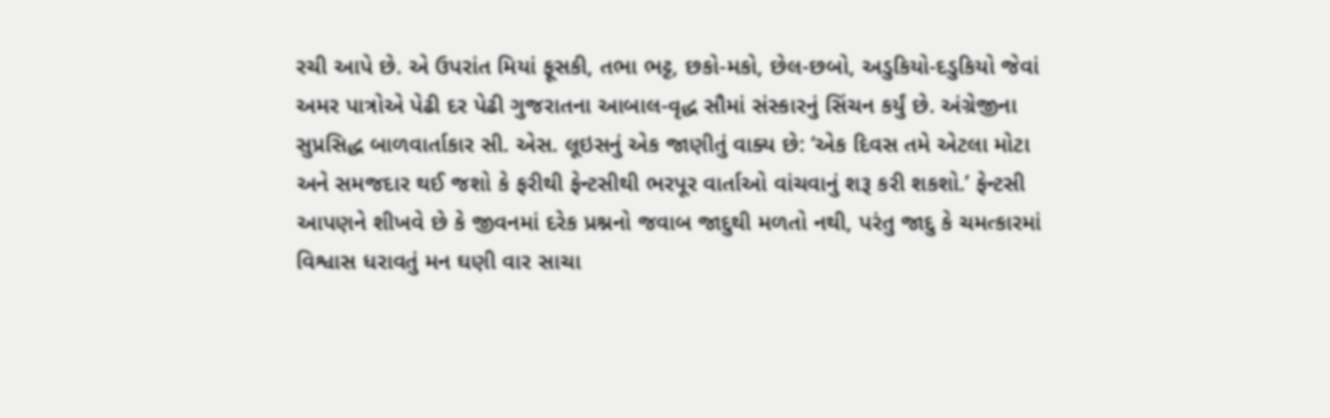રચી આપે છે. એ ઉપરાંત મિયાં ફૂસકી, તભા ભટ્ટ, છકો-મકો, છેલ-છબો, અડુકિયો-દડુકિયો જેવાં અમર પાત્રોએ પેઢી દર પેઢી ગુજરાતના આબાલ-વૃદ્ધ સૌમાં સંસ્કારનું સિંચન કર્યું છે. અંગ્રેજીના સુપ્રસિદ્ધ બાળવાર્તાકાર સી. એસ. લૂઇસનું એક જાણીતું વાક્ય છે: ‘એક દિવસ તમે એટલા મોટા અને સમજદાર થઈ જશો કે ફરીથી ફેન્ટસીથી ભરપૂર વાર્તાઓ વાંચવાનું શરૂ કરી શકશો.’ ફેન્ટસી આપણને શીખવે છે કે જીવનમાં દરેક પ્રશ્નનો જવાબ જાદુથી મળતો નથી, પરંતુ જાદુ કે ચમત્કારમાં વિશ્વાસ ધરાવતું મન ઘણી વાર સાચા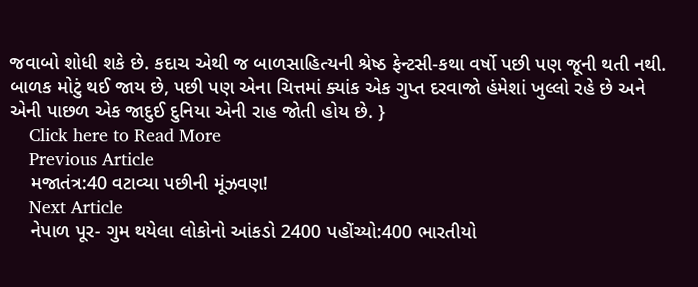જવાબો શોધી શકે છે. કદાચ એથી જ બાળસાહિત્યની શ્રેષ્ઠ ફેન્ટસી-કથા વર્ષો પછી પણ જૂની થતી નથી. બાળક મોટું થઈ જાય છે, પછી પણ એના ચિત્તમાં ક્યાંક એક ગુપ્ત દરવાજો હંમેશાં ખુલ્લો રહે છે અને એની પાછળ એક જાદુઈ દુનિયા એની રાહ જોતી હોય છે. }
    Click here to Read More
    Previous Article
    મજાતંત્ર:40 વટાવ્યા પછીની મૂંઝવણ!
    Next Article
    નેપાળ પૂર- ગુમ થયેલા લોકોનો આંકડો 2400 પહોંચ્યો:400 ભારતીયો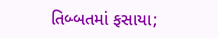તિબ્બતમાં ફસાયા;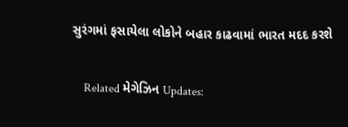સુરંગમાં ફસાયેલા લોકોને બહાર કાઢવામાં ભારત મદદ કરશે

    Related મેગેઝિન Updates: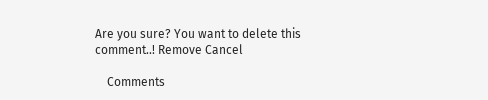Are you sure? You want to delete this comment..! Remove Cancel

    Comments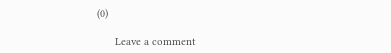(0)

      Leave a comment